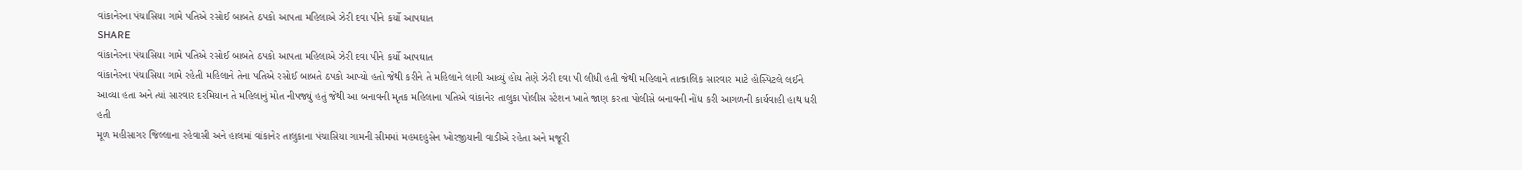વાંકાનેરના પંચાસિયા ગામે પતિએ રસોઈ બાબતે ઠપકો આપતા મહિલાએ ઝેરી દવા પીને કર્યો આપઘાત
SHARE
વાંકાનેરના પંચાસિયા ગામે પતિએ રસોઈ બાબતે ઠપકો આપતા મહિલાએ ઝેરી દવા પીને કર્યો આપઘાત
વાંકાનેરના પંચાસિયા ગામે રહેતી મહિલાને તેના પતિએ રસોઈ બાબતે ઠપકો આપ્યો હતો જેથી કરીને તે મહિલાને લાગી આવ્યું હોય તેણે ઝેરી દવા પી લીધી હતી જેથી મહિલાને તાત્કાલિક સારવાર માટે હોસ્પિટલે લઈને આવ્યા હતા અને ત્યાં સારવાર દરમિયાન તે મહિલાનું મોત નીપજ્યું હતું જેથી આ બનાવની મૃતક મહિલાના પતિએ વાંકાનેર તાલુકા પોલીસ સ્ટેશન ખાતે જાણ કરતા પોલીસે બનાવની નોંધ કરી આગળની કાર્યવાહી હાથ ધરી હતી
મૂળ મહીસાગર જિલ્લાના રહેવાસી અને હાલમાં વાંકાનેર તાલુકાના પંચાસિયા ગામની સીમમાં મહમદહુસેન ખોરજીયાની વાડીએ રહેતા અને મજૂરી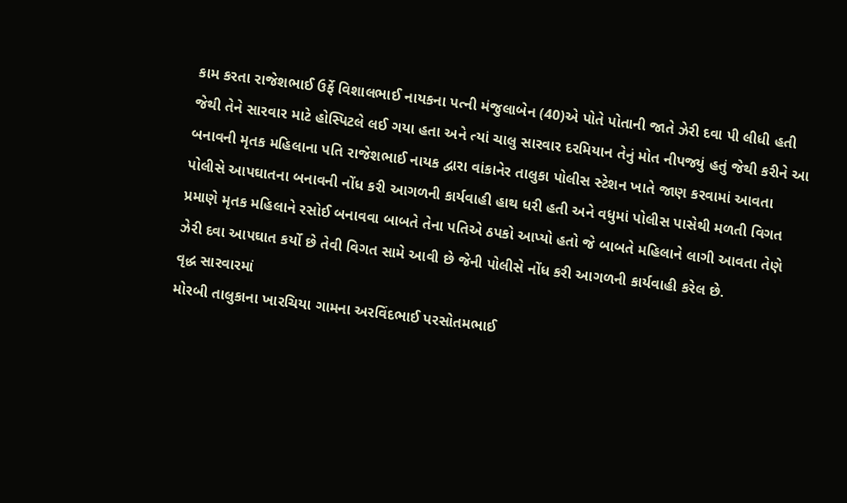કામ કરતા રાજેશભાઈ ઉર્ફે વિશાલભાઈ નાયકના પત્ની મંજુલાબેન (40)એ પોતે પોતાની જાતે ઝેરી દવા પી લીધી હતી જેથી તેને સારવાર માટે હોસ્પિટલે લઈ ગયા હતા અને ત્યાં ચાલુ સારવાર દરમિયાન તેનું મોત નીપજ્યું હતું જેથી કરીને આ બનાવની મૃતક મહિલાના પતિ રાજેશભાઈ નાયક દ્વારા વાંકાનેર તાલુકા પોલીસ સ્ટેશન ખાતે જાણ કરવામાં આવતા પોલીસે આપઘાતના બનાવની નોંધ કરી આગળની કાર્યવાહી હાથ ધરી હતી અને વધુમાં પોલીસ પાસેથી મળતી વિગત પ્રમાણે મૃતક મહિલાને રસોઈ બનાવવા બાબતે તેના પતિએ ઠપકો આપ્યો હતો જે બાબતે મહિલાને લાગી આવતા તેણે ઝેરી દવા આપઘાત કર્યો છે તેવી વિગત સામે આવી છે જેની પોલીસે નોંધ કરી આગળની કાર્યવાહી કરેલ છે.
વૃદ્ધ સારવારમાં
મોરબી તાલુકાના ખારચિયા ગામના અરવિંદભાઈ પરસોતમભાઈ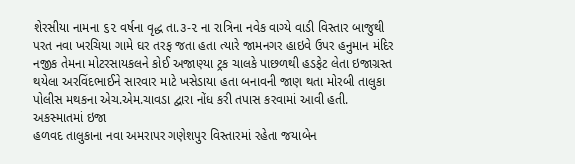શેરસીયા નામના ૬૨ વર્ષના વૃદ્ધ તા.૩-૨ ના રાત્રિના નવેક વાગ્યે વાડી વિસ્તાર બાજુથી પરત નવા ખરચિયા ગામે ઘર તરફ જતા હતા ત્યારે જામનગર હાઇવે ઉપર હનુમાન મંદિર નજીક તેમના મોટરસાયકલને કોઈ અજાણ્યા ટ્રક ચાલકે પાછળથી હડફેટ લેતા ઇજાગ્રસ્ત થયેલા અરવિંદભાઈને સારવાર માટે ખસેડાયા હતા બનાવની જાણ થતા મોરબી તાલુકા પોલીસ મથકના એચ.એમ.ચાવડા દ્વારા નોંધ કરી તપાસ કરવામાં આવી હતી.
અકસ્માતમાં ઇજા
હળવદ તાલુકાના નવા અમરાપર ગણેશપુર વિસ્તારમાં રહેતા જયાબેન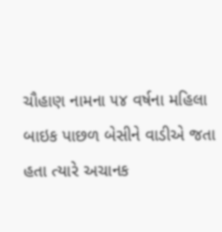ચૌહાણ નામના ૫૪ વર્ષના મહિલા બાઇક પાછળ બેસીને વાડીએ જતા હતા ત્યારે અચાનક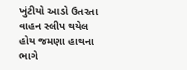ખુંટીયો આડો ઉતરતા વાહન સ્લીપ થયેલ હોય જમણા હાથના ભાગે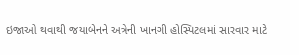ઇજાઓ થવાથી જયાબેનને અત્રેની ખાનગી હોસ્પિટલમાં સારવાર માટે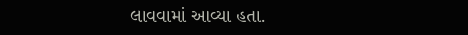લાવવામાં આવ્યા હતા.